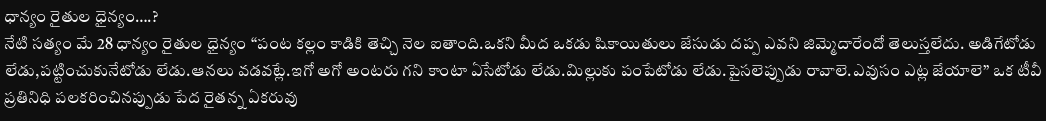ధాన్యం రైతుల ధైన్యం….?
నేటి సత్యం మే 28 ధాన్యం రైతుల ధైన్యం “పంట కల్లం కాడికి తెచ్చి నెల ఐతాంది.ఒకని మీద ఒకడు షికాయితులు జేసుడు దప్ప ఎవని జిమ్మెదారేందో తెలుస్తలేదు. అడిగేటోడు లేడు,పట్టించుకునేటోడు లేడు.ఆనలు వడవట్లే.ఇగో అగో అంటరు గని కాంటా ఏసేటోడు లేడు.మిల్లుకు పంపేటోడు లేడు.పైసలెప్పుడు రావాలె.ఎవుసం ఎట్ల జేయాలె” ఒక టీవీ ప్రతినిధి పలకరించినప్పుడు పేద రైతన్న ఏకరువు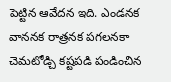పెట్టిన ఆవేదన ఇది. ఎండనక వాననక రాత్రనక పగలనకా చెమటోడ్చి కష్టపడి పండించిన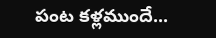పంట కళ్లముందే...